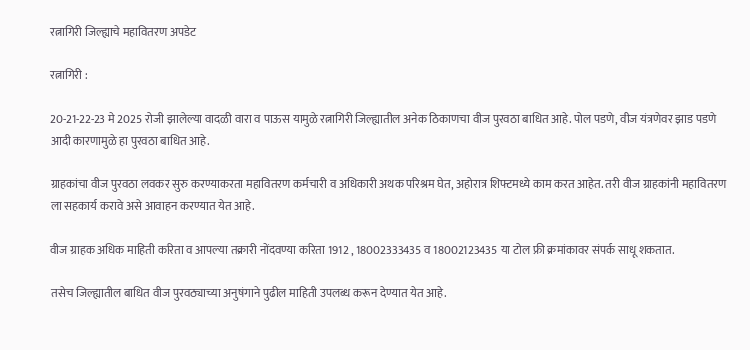रत्नागिरी जिल्ह्याचे महावितरण अपडेट

रत्नागिरी :

20-21-22-23 मे 2025 रोजी झालेल्या वादळी वारा व पाऊस यामुळे रत्नागिरी जिल्ह्यातील अनेक ठिकाणचा वीज पुरवठा बाधित आहे. पोल पडणे, वीज यंत्रणेवर झाड पडणे आदी कारणामुळे हा पुरवठा बाधित आहे.

ग्राहकांचा वीज पुरवठा लवकर सुरु करण्याकरता महावितरण कर्मचारी व अधिकारी अथक परिश्रम घेत, अहोरात्र शिफ्टमध्ये काम करत आहेत. तरी वीज ग्राहकांनी महावितरण ला सहकार्य करावे असे आवाहन करण्यात येत आहे.

वीज ग्राहक अधिक माहिती करिता व आपल्या तक्रारी नोंदवण्या करिता 1912 , 18002333435 व 18002123435 या टोल फ्री क्रमांकावर संपर्क साधू शकतात.

तसेच जिल्ह्यातील बाधित वीज पुरवठ्याच्या अनुषंगाने पुढील माहिती उपलब्ध करून देण्यात येत आहे.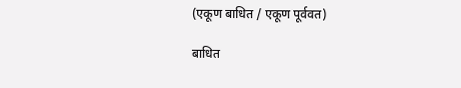(एकूण बाधित / एकूण पूर्ववत)

बाधित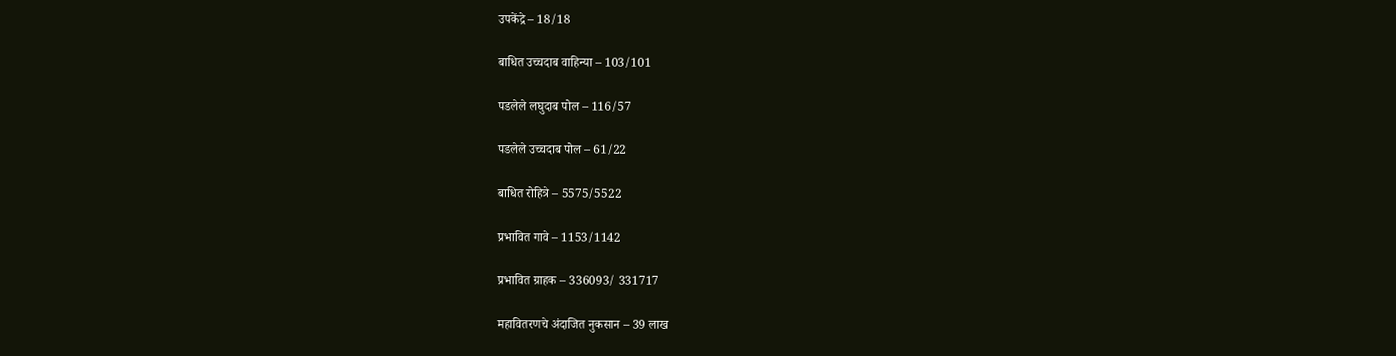उपकेंद्रे – 18/18

बाधित उच्चदाब वाहिन्या – 103/101

पडलेले लघुदाब पोल – 116/57

पडलेले उच्चदाब पोल – 61/22

बाधित रोहित्रे – 5575/5522

प्रभावित गावे – 1153/1142

प्रभावित ग्राहक – 336093/ 331717

महावितरणचे अंदाजित नुकसान – 39 लाख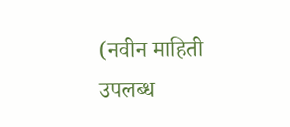(नवीन माहिती उपलब्ध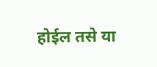होईल तसे या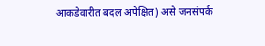आकडेवारीत बदल अपेक्षित) असे जनसंपर्क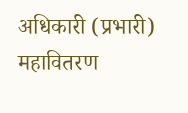अधिकारी (प्रभारी) महावितरण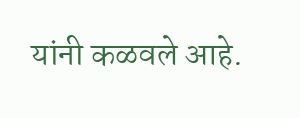यांनी कळवले आहे.